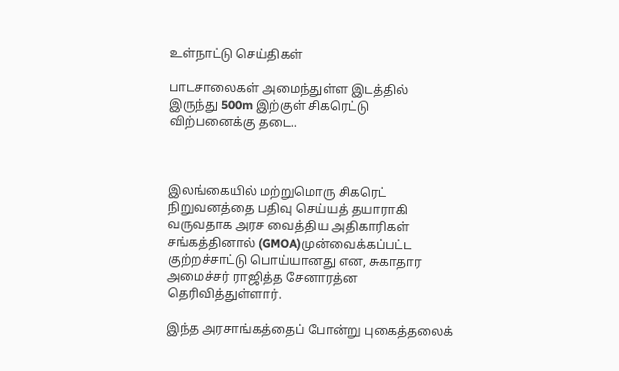உள்நாட்டு செய்திகள்

பாடசாலைகள் அமைந்துள்ள இடத்தில் இருந்து 500m இற்குள் சிகரெட்டு விற்பனைக்கு தடை..



இலங்கையில் மற்றுமொரு சிகரெட் நிறுவனத்தை பதிவு செய்யத் தயாராகி வருவதாக அரச வைத்திய அதிகாரிகள் சங்கத்தினால் (GMOA)முன்வைக்கப்பட்ட குற்றச்சாட்டு பொய்யானது என, சுகாதார அமைச்சர் ராஜித்த சேனாரத்ன தெரிவித்துள்ளார்.

இந்த அரசாங்கத்தைப் போன்று புகைத்தலைக்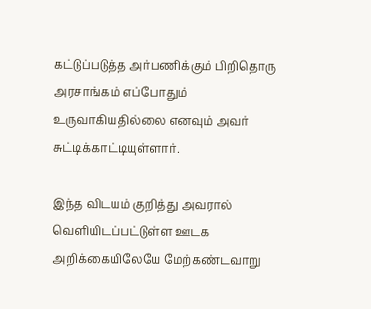கட்டுப்படுத்த அர்பணிக்கும் பிறிதொரு அரசாங்கம் எப்போதும் உருவாகியதில்லை எனவும் அவர் சுட்டிக்காட்டியுள்ளார்.

இந்த விடயம் குறித்து அவரால் வௌியிடப்பட்டுள்ள ஊடக அறிக்கையிலேயே மேற்கண்டவாறு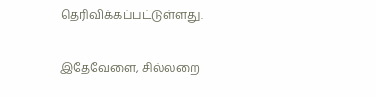தெரிவிக்கப்பட்டுள்ளது.

இதேவேளை, சில்லறை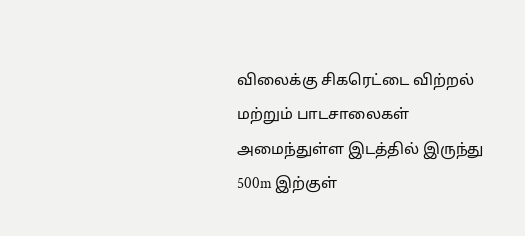விலைக்கு சிகரெட்டை விற்றல் மற்றும் பாடசாலைகள் அமைந்துள்ள இடத்தில் இருந்து 500m இற்குள்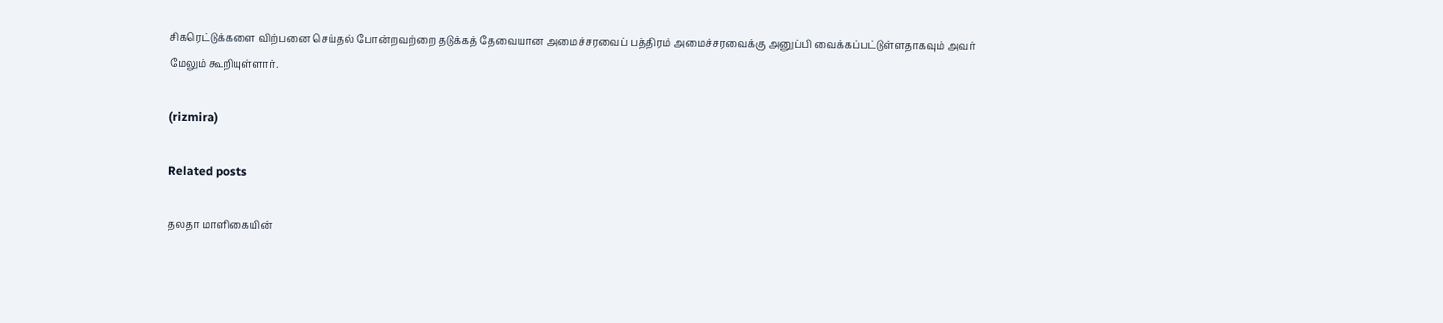சிகரெட்டுக்களை விற்பனை செய்தல் போன்றவற்றை தடுக்கத் தேவையான அமைச்சரவைப் பத்திரம் அமைச்சரவைக்கு அனுப்பி வைக்கப்பட்டுள்ளதாகவும் அவர் மேலும் கூறியுள்ளார்.

(rizmira)

Related posts

தலதா மாளிகையின்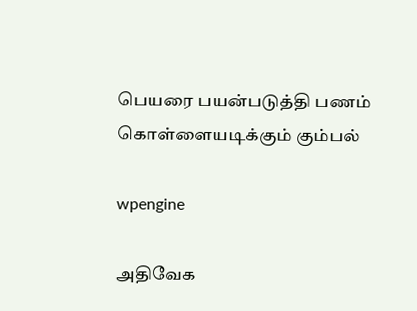பெயரை பயன்படுத்தி பணம் கொள்ளையடிக்கும் கும்பல்

wpengine

அதிவேக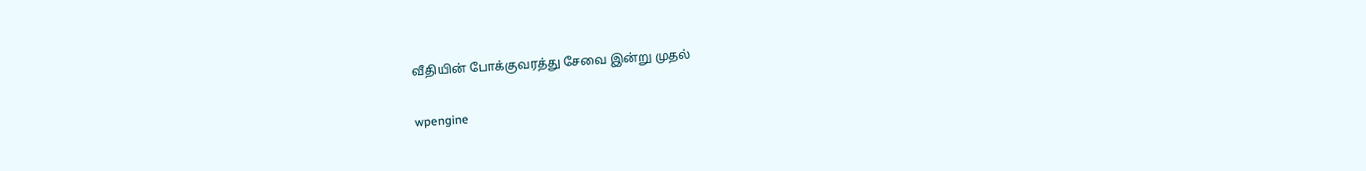வீதியின் போக்குவரத்து சேவை இன்று முதல்

wpengine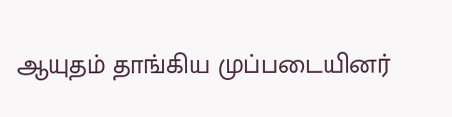ஆயுதம் தாங்கிய முப்படையினர்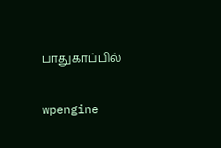பாதுகாப்பில்

wpengine